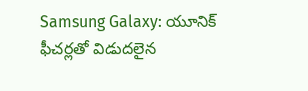Samsung Galaxy: యూనిక్ ఫీచర్లతో విడుదలైన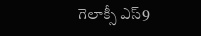గెలాక్సీ ఎస్9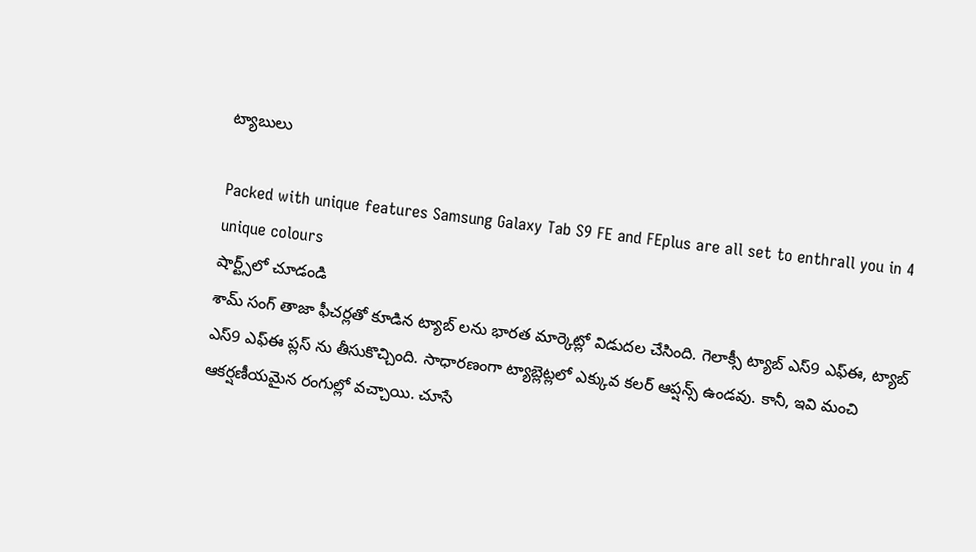ట్యాబులు

Packed with unique features Samsung Galaxy Tab S9 FE and FEplus are all set to enthrall you in 4 unique colours
షార్ట్స్‌లో చూడండి
శామ్ సంగ్ తాజా ఫీచర్లతో కూడిన ట్యాబ్ లను భారత మార్కెట్లో విడుదల చేసింది. గెలాక్సీ ట్యాబ్ ఎస్9 ఎఫ్ఈ, ట్యాబ్ ఎస్9 ఎఫ్ఈ ప్లస్ ను తీసుకొచ్చింది. సాధారణంగా ట్యాబ్లెట్లలో ఎక్కువ కలర్ ఆప్షన్స్ ఉండవు. కానీ, ఇవి మంచి ఆకర్షణీయమైన రంగుల్లో వచ్చాయి. చూసే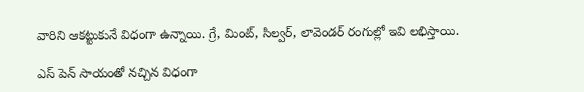వారిని ఆకట్టుకునే విధంగా ఉన్నాయి. గ్రే, మింట్, సిల్వర్, లావెండర్ రంగుల్లో ఇవి లభిస్తాయి.

ఎస్ పెన్ సాయంతో నచ్చిన విధంగా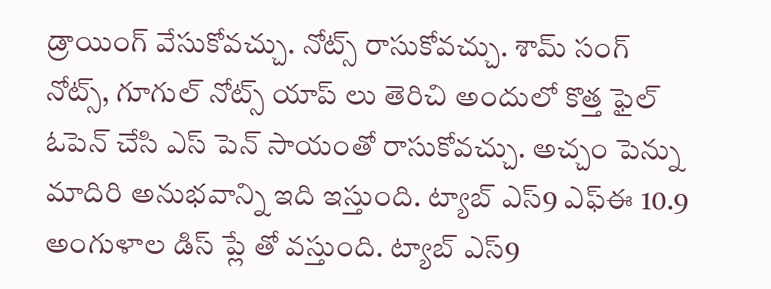డ్రాయింగ్ వేసుకోవచ్చు. నోట్స్ రాసుకోవచ్చు. శామ్ సంగ్ నోట్స్, గూగుల్ నోట్స్ యాప్ లు తెరిచి అందులో కొత్త ఫైల్ ఓపెన్ చేసి ఎస్ పెన్ సాయంతో రాసుకోవచ్చు. అచ్చం పెన్ను మాదిరి అనుభవాన్ని ఇది ఇస్తుంది. ట్యాబ్ ఎస్9 ఎఫ్ఈ 10.9 అంగుళాల డిస్ ప్లే తో వస్తుంది. ట్యాబ్ ఎస్9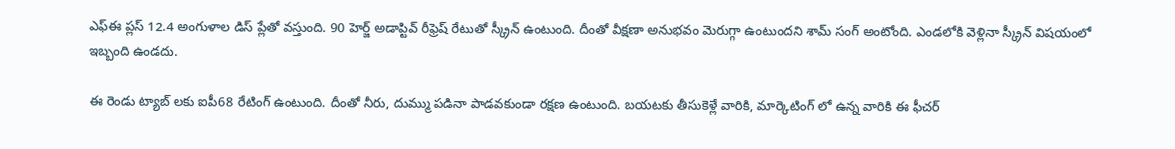ఎఫ్ఈ ప్లస్ 12.4 అంగుళాల డిస్ ప్లేతో వస్తుంది. 90 హెర్జ్ అడాప్టివ్ రీఫ్రెష్ రేటుతో స్క్రీన్ ఉంటుంది. దీంతో వీక్షణా అనుభవం మెరుగ్గా ఉంటుందని శామ్ సంగ్ అంటోంది. ఎండలోకి వెళ్లినా స్క్రీన్ విషయంలో ఇబ్బంది ఉండదు.

ఈ రెండు ట్యాబ్ లకు ఐపీ68 రేటింగ్ ఉంటుంది. దీంతో నీరు, దుమ్ము పడినా పాడవకుండా రక్షణ ఉంటుంది. బయటకు తీసుకెళ్లే వారికి, మార్కెటింగ్ లో ఉన్న వారికి ఈ ఫీచర్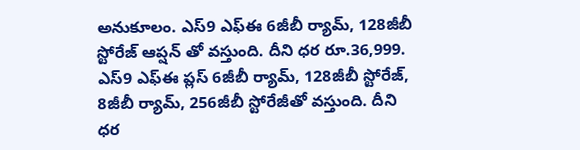అనుకూలం. ఎస్9 ఎఫ్ఈ 6జీబీ ర్యామ్, 128జీబీ స్టోరేజ్ ఆప్షన్ తో వస్తుంది. దీని ధర రూ.36,999. ఎస్9 ఎఫ్ఈ ప్లస్ 6జీబీ ర్యామ్, 128జీబీ స్టోరేజ్, 8జీబీ ర్యామ్, 256జీబీ స్టోరేజీతో వస్తుంది. దీని ధర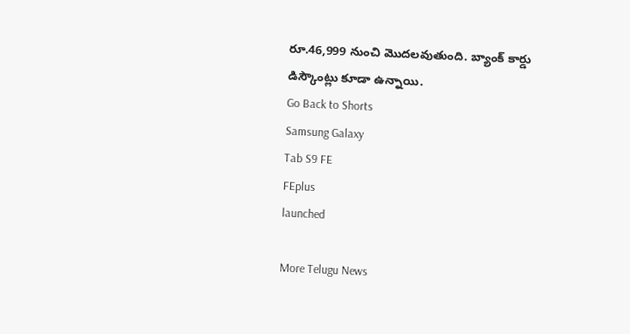రూ.46,999 నుంచి మొదలవుతుంది. బ్యాంక్ కార్డు డిస్కౌంట్లు కూడా ఉన్నాయి.
Go Back to Shorts
Samsung Galaxy
Tab S9 FE
FEplus
launched

More Telugu News